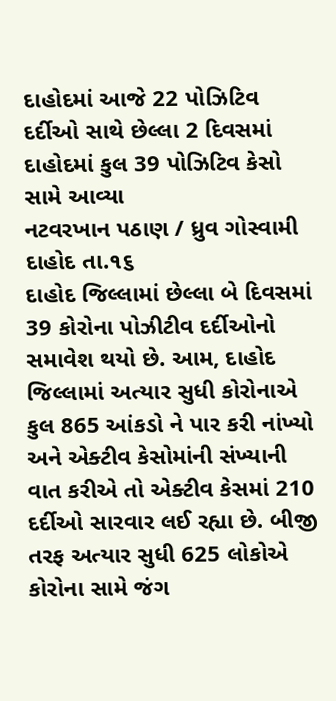દાહોદમાં આજે 22 પોઝિટિવ દર્દીઓ સાથે છેલ્લા 2 દિવસમાં દાહોદમાં કુલ 39 પોઝિટિવ કેસો સામે આવ્યા
નટવરખાન પઠાણ / ધ્રુવ ગોસ્વામી
દાહોદ તા.૧૬
દાહોદ જિલ્લામાં છેલ્લા બે દિવસમાં 39 કોરોના પોઝીટીવ દર્દીઓનો સમાવેશ થયો છે. આમ, દાહોદ જિલ્લામાં અત્યાર સુધી કોરોનાએ કુલ 865 આંકડો ને પાર કરી નાંખ્યો અને એક્ટીવ કેસોમાંની સંખ્યાની વાત કરીએ તો એક્ટીવ કેસમાં 210 દર્દીઓ સારવાર લઈ રહ્યા છે. બીજી તરફ અત્યાર સુધી 625 લોકોએ કોરોના સામે જંગ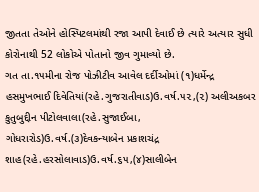જીતતા તેઓને હોસ્પિટલમાંથી રજા આપી દેવાઈ છે ત્યારે અત્યાર સુધી કોરોનાથી 52 લોકોએ પોતાનો જીવ ગુમાવ્યો છે.
ગત તા.૧૫મીના રોજ પોઝીટીવ આવેલ દર્દીઓમાં (૧)ધર્મેન્દ્ર હસમુખભાઈ દિવેતિયાં(રહે.ગુજરાતીવાડ)ઉ.વર્ષ.૫૨,(૨) અલીઅકબર કુતુબુદ્દીન પીટોલવાલા(રહે.સુજાઈબા, ગોધરારોડ)ઉ.વર્ષ.(૩)દેવકન્યાબેન પ્રકાશચંદ્ર શાહ(રહે.હરસોલાવાડ)ઉ.વર્ષ.૬૫,(૪)સાલીબેન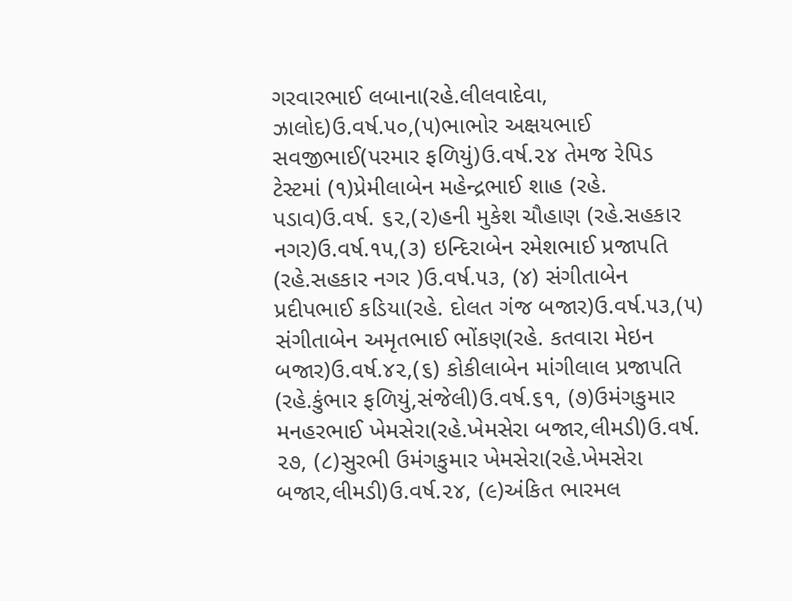ગરવારભાઈ લબાના(રહે.લીલવાદેવા, ઝાલોદ)ઉ.વર્ષ.૫૦,(૫)ભાભોર અક્ષયભાઈ સવજીભાઈ(પરમાર ફળિયું)ઉ.વર્ષ.૨૪ તેમજ રેપિડ ટેસ્ટમાં (૧)પ્રેમીલાબેન મહેન્દ્રભાઈ શાહ (રહે. પડાવ)ઉ.વર્ષ. ૬૨,(૨)હની મુકેશ ચૌહાણ (રહે.સહકાર નગર)ઉ.વર્ષ.૧૫,(૩) ઇન્દિરાબેન રમેશભાઈ પ્રજાપતિ (રહે.સહકાર નગર )ઉ.વર્ષ.૫૩, (૪) સંગીતાબેન પ્રદીપભાઈ કડિયા(રહે. દોલત ગંજ બજાર)ઉ.વર્ષ.૫૩,(૫) સંગીતાબેન અમૃતભાઈ ભોંકણ(રહે. કતવારા મેઇન બજાર)ઉ.વર્ષ.૪૨,(૬) કોકીલાબેન માંગીલાલ પ્રજાપતિ (રહે.કુંભાર ફળિયું,સંજેલી)ઉ.વર્ષ.૬૧, (૭)ઉમંગકુમાર મનહરભાઈ ખેમસેરા(રહે.ખેમસેરા બજાર,લીમડી)ઉ.વર્ષ. ૨૭, (૮)સુરભી ઉમંગકુમાર ખેમસેરા(રહે.ખેમસેરા બજાર,લીમડી)ઉ.વર્ષ.૨૪, (૯)અંકિત ભારમલ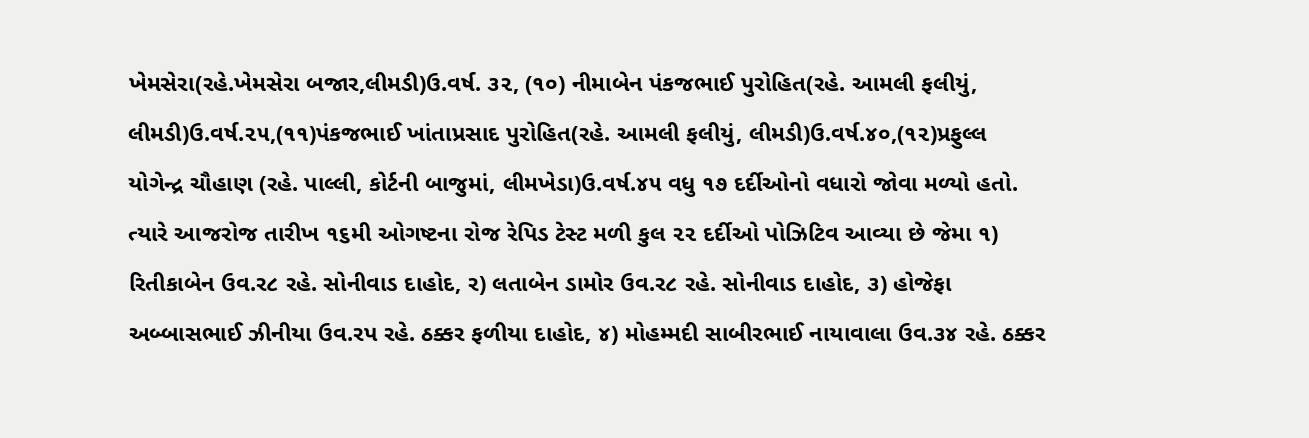ખેમસેરા(રહે.ખેમસેરા બજાર,લીમડી)ઉ.વર્ષ. ૩૨, (૧૦) નીમાબેન પંકજભાઈ પુરોહિત(રહે. આમલી ફલીયું, લીમડી)ઉ.વર્ષ.૨૫,(૧૧)પંકજભાઈ ખાંતાપ્રસાદ પુરોહિત(રહે. આમલી ફલીયું, લીમડી)ઉ.વર્ષ.૪૦,(૧૨)પ્રફુલ્લ યોગેન્દ્ર ચૌહાણ (રહે. પાલ્લી, કોર્ટની બાજુમાં, લીમખેડા)ઉ.વર્ષ.૪૫ વધુ ૧૭ દર્દીઓનો વધારો જોવા મળ્યો હતો.
ત્યારે આજરોજ તારીખ ૧૬મી ઓગષ્ટના રોજ રેપિડ ટેસ્ટ મળી કુલ ૨૨ દર્દીઓ પોઝિટિવ આવ્યા છે જેમા ૧) રિતીકાબેન ઉવ.ર૮ રહે. સોનીવાડ દાહોદ, ર) લતાબેન ડામોર ઉવ.ર૮ રહે. સોનીવાડ દાહોદ, ૩) હોજેફા અબ્બાસભાઈ ઝીનીયા ઉવ.રપ રહે. ઠક્કર ફળીયા દાહોદ, ૪) મોહમ્મદી સાબીરભાઈ નાયાવાલા ઉવ.૩૪ રહે. ઠક્કર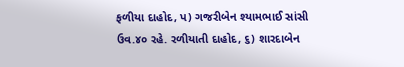ફળીયા દાહોદ, પ) ગજરીબેન શ્યામભાઈ સાંસી ઉવ.૪૦ રહે. રળીયાતી દાહોદ, ૬) શારદાબેન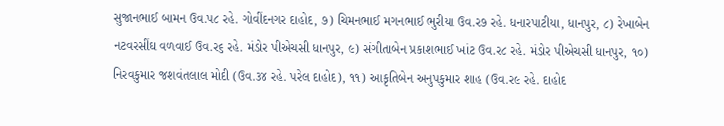સુજાનભાઈ બામન ઉવ.પ૮ રહે. ગોવીંદનગર દાહોદ, ૭) ચિમનભાઈ મગનભાઈ ભુરીયા ઉવ.ર૭ રહે. ધનારપાટીયા, ધાનપુર, ૮) રેખાબેન નટવરસીંઘ વળવાઈ ઉવ.ર૬ રહે. મંડોર પીએચસી ધાનપુર, ૯) સંગીતાબેન પ્રકાશભાઈ ખાંટ ઉવ.ર૮ રહે. મંડોર પીએચસી ધાનપુર, ૧૦) નિરવકુમાર જશવંતલાલ મોદી (ઉવ.૩૪ રહે. પરેલ દાહોદ), ૧૧) આકૃતિબેન અનુપકુમાર શાહ (ઉવ.ર૯ રહે. દાહોદ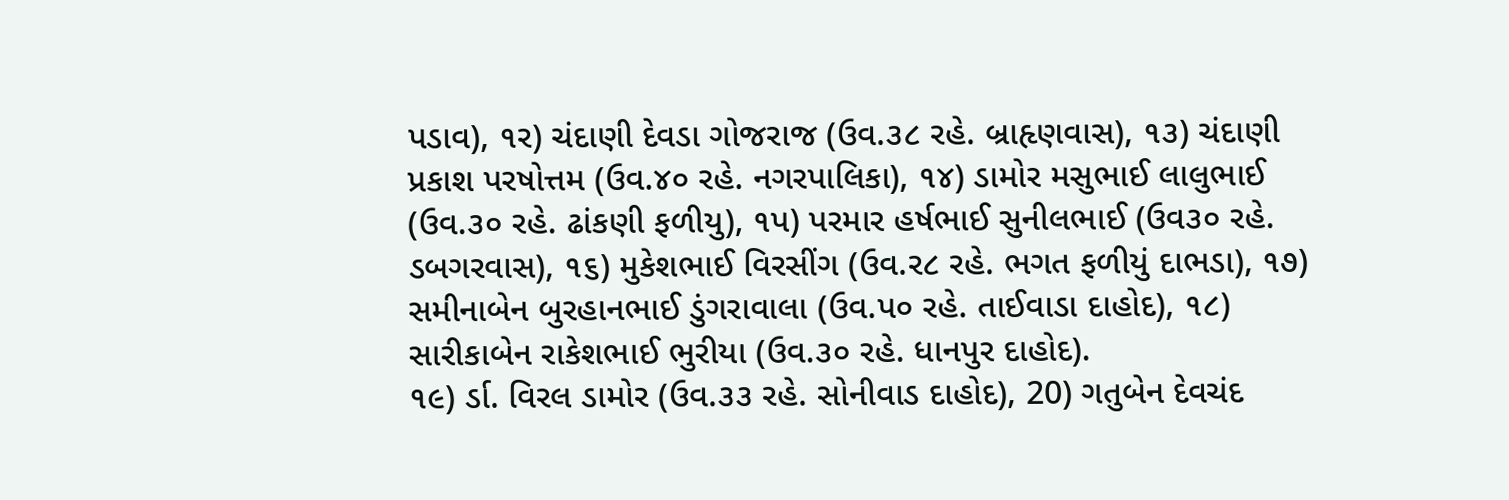પડાવ), ૧ર) ચંદાણી દેવડા ગોજરાજ (ઉવ.૩૮ રહે. બ્રાહૃણવાસ), ૧૩) ચંદાણી પ્રકાશ પરષોત્તમ (ઉવ.૪૦ રહે. નગરપાલિકા), ૧૪) ડામોર મસુભાઈ લાલુભાઈ (ઉવ.૩૦ રહે. ઢાંકણી ફળીયુ), ૧પ) પરમાર હર્ષભાઈ સુનીલભાઈ (ઉવ૩૦ રહે. ડબગરવાસ), ૧૬) મુકેશભાઈ વિરસીંગ (ઉવ.ર૮ રહે. ભગત ફળીયું દાભડા), ૧૭) સમીનાબેન બુરહાનભાઈ ડુંગરાવાલા (ઉવ.પ૦ રહે. તાઈવાડા દાહોદ), ૧૮) સારીકાબેન રાકેશભાઈ ભુરીયા (ઉવ.૩૦ રહે. ધાનપુર દાહોદ).
૧૯) ર્ડા. વિરલ ડામોર (ઉવ.૩૩ રહે. સોનીવાડ દાહોદ), 20) ગતુબેન દેવચંદ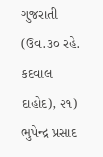ગુજરાતી (ઉવ.૩૦ રહે. કદવાલ દાહોદ), ૨૧) ભુપેન્દ્ર પ્રસાદ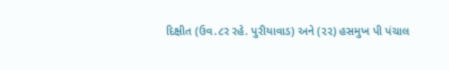દિક્ષીત (ઉવ.૮ર રહે. પુરીયાવાડ) અને (૨૨) હસમુખ પી પંચાલ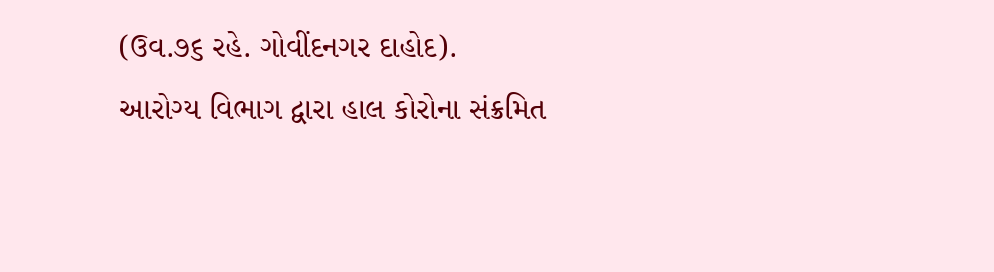(ઉવ.૭૬ રહે. ગોવીંદનગર દાહોદ).
આરોગ્ય વિભાગ દ્વારા હાલ કોરોના સંક્રમિત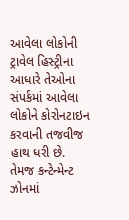આવેલા લોકોની ટ્રાવેલ હિસ્ટ્રીના આધારે તેઓના સંપર્કમાં આવેલા લોકોને કોરોનટાઇન કરવાની તજવીજ હાથ ધરી છે. તેમજ કન્ટેન્મેન્ટ ઝોનમાં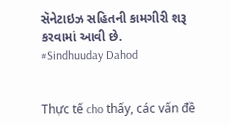સૅનેટાઇઝ સહિતની કામગીરી શરૂ કરવામાં આવી છે.
#Sindhuuday Dahod


Thực tế cho thấy, các vấn đề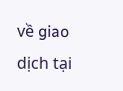về giao dịch tại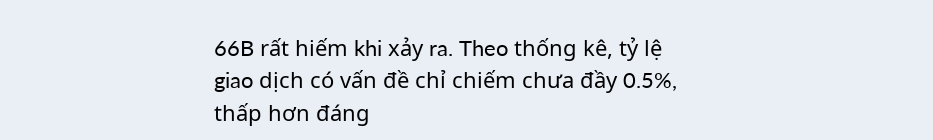66B rất hiếm khi xảy ra. Theo thống kê, tỷ lệ giao dịch có vấn đề chỉ chiếm chưa đầy 0.5%, thấp hơn đáng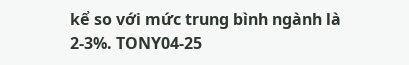kể so với mức trung bình ngành là 2-3%. TONY04-25